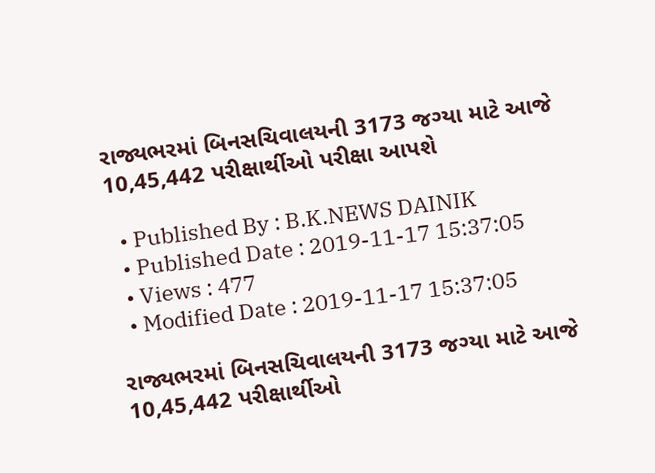રાજ્યભરમાં બિનસચિવાલયની 3173 જગ્યા માટે આજે 10,45,442 પરીક્ષાર્થીઓ પરીક્ષા આપશે

  • Published By : B.K.NEWS DAINIK
  • Published Date : 2019-11-17 15:37:05
  • Views : 477
  • Modified Date : 2019-11-17 15:37:05

રાજ્યભરમાં બિનસચિવાલયની 3173 જગ્યા માટે આજે 10,45,442 પરીક્ષાર્થીઓ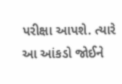પરીક્ષા આપશે. ત્યારે આ આંકડો જોઈને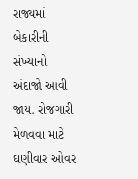રાજ્યમાં બેકારીની સંખ્યાનો અંદાજો આવી જાય. રોજગારી મેળવવા માટે ઘણીવાર ઓવર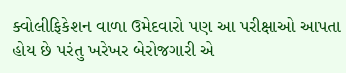ક્વોલીફિકેશન વાળા ઉમેદવારો પણ આ પરીક્ષાઓ આપતા હોય છે પરંતુ ખરેખર બેરોજગારી એ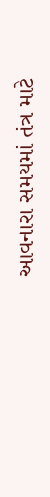આવનારા સમયમાં તંત્ર માટે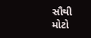સૌથી મોટો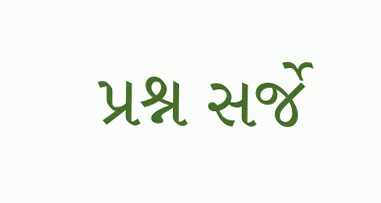પ્રશ્ન સર્જે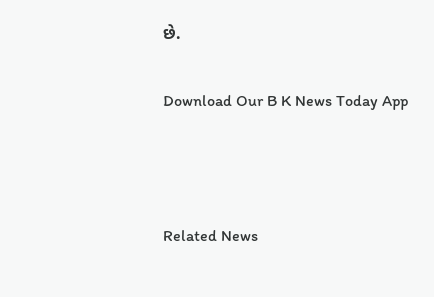છે.

Download Our B K News Today App



Related News